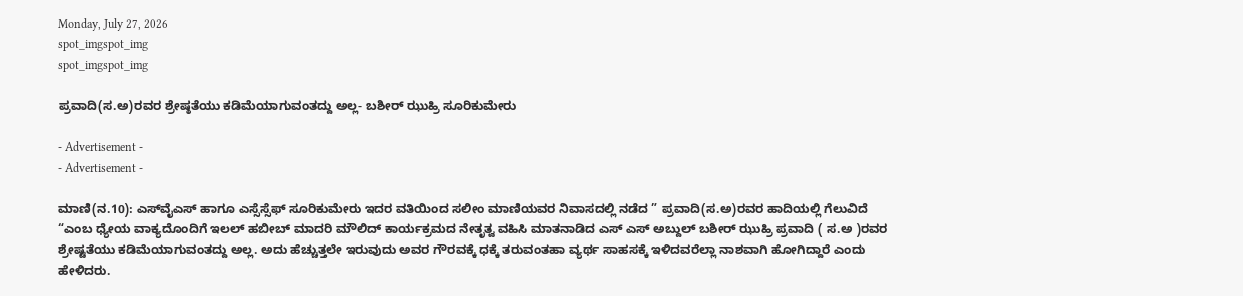Monday, July 27, 2026
spot_imgspot_img
spot_imgspot_img

ಪ್ರವಾದಿ(ಸ.ಅ)ರವರ ಶ್ರೇಷ್ಠತೆಯು ಕಡಿಮೆಯಾಗುವಂತದ್ದು ಅಲ್ಲ- ಬಶೀರ್ ಝುಹ್ರಿ ಸೂರಿಕುಮೇರು

- Advertisement -
- Advertisement -

ಮಾಣಿ(ನ.10): ಎಸ್‌ವೈಎಸ್ ಹಾಗೂ ಎಸ್ಸೆಸ್ಸೆಫ್ ಸೂರಿಕುಮೇರು ಇದರ ವತಿಯಿಂದ ಸಲೀಂ ಮಾಣಿಯವರ ನಿವಾಸದಲ್ಲಿ ನಡೆದ ” ಪ್ರವಾದಿ(ಸ.ಅ)ರವರ ಹಾದಿಯಲ್ಲಿ ಗೆಲುವಿದೆ “ಎಂಬ ಧ್ಯೇಯ ವಾಕ್ಯದೊಂದಿಗೆ ಇಲಲ್ ಹಬೀಬ್ ಮಾದರಿ ಮೌಲಿದ್ ಕಾರ್ಯಕ್ರಮದ ನೇತೃತ್ವ ವಹಿಸಿ ಮಾತನಾಡಿದ ಎಸ್ ಎಸ್ ಅಬ್ದುಲ್ ಬಶೀರ್ ಝುಹ್ರಿ ಪ್ರವಾದಿ ( ಸ.ಅ )ರವರ ಶ್ರೇಷ್ಟತೆಯು ಕಡಿಮೆಯಾಗುವಂತದ್ದು ಅಲ್ಲ. ಅದು ಹೆಚ್ಚುತ್ತಲೇ ಇರುವುದು ಅವರ ಗೌರವಕ್ಕೆ ಧಕ್ಕೆ ತರುವಂತಹಾ ವ್ಯರ್ಥ ಸಾಹಸಕ್ಕೆ ಇಳಿದವರೆಲ್ಲಾ ನಾಶವಾಗಿ ಹೋಗಿದ್ದಾರೆ ಎಂದು ಹೇಳಿದರು.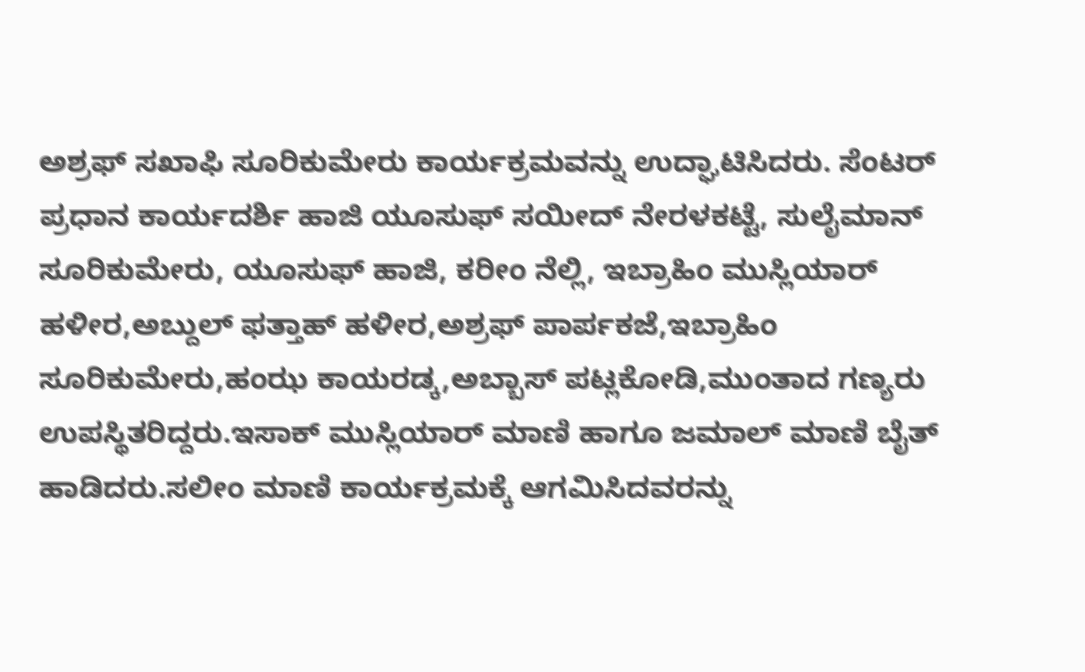ಅಶ್ರಫ್ ಸಖಾಫಿ ಸೂರಿಕುಮೇರು ಕಾರ್ಯಕ್ರಮವನ್ನು ಉದ್ಘಾಟಿಸಿದರು. ಸೆಂಟರ್ ಪ್ರಧಾನ ಕಾರ್ಯದರ್ಶಿ ಹಾಜಿ ಯೂಸುಫ್ ಸಯೀದ್ ನೇರಳಕಟ್ಟೆ, ಸುಲೈಮಾನ್ ಸೂರಿಕುಮೇರು, ಯೂಸುಫ್ ಹಾಜಿ, ಕರೀಂ ನೆಲ್ಲಿ, ಇಬ್ರಾಹಿಂ ಮುಸ್ಲಿಯಾರ್ ಹಳೀರ,ಅಬ್ದುಲ್ ಫತ್ತಾಹ್ ಹಳೀರ,ಅಶ್ರಫ್ ಪಾರ್ಪಕಜೆ,ಇಬ್ರಾಹಿಂ ಸೂರಿಕುಮೇರು,ಹಂಝ ಕಾಯರಡ್ಕ,ಅಬ್ಬಾಸ್ ಪಟ್ಲಕೋಡಿ,ಮುಂತಾದ ಗಣ್ಯರು ಉಪಸ್ಥಿತರಿದ್ದರು.ಇಸಾಕ್ ಮುಸ್ಲಿಯಾರ್ ಮಾಣಿ ಹಾಗೂ ಜಮಾಲ್ ಮಾಣಿ ಬೈತ್ ಹಾಡಿದರು.ಸಲೀಂ ಮಾಣಿ ಕಾರ್ಯಕ್ರಮಕ್ಕೆ ಆಗಮಿಸಿದವರನ್ನು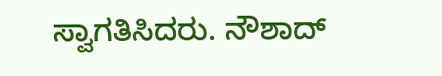ಸ್ವಾಗತಿಸಿದರು. ನೌಶಾದ್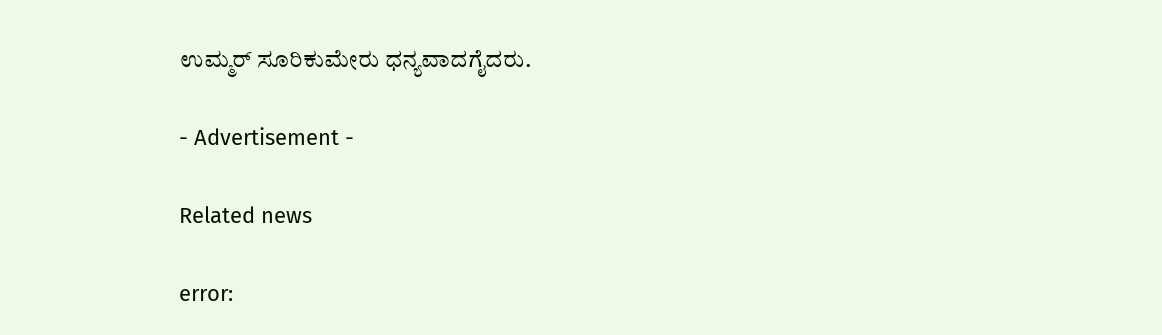ಉಮ್ಮರ್ ಸೂರಿಕುಮೇರು ಧನ್ಯವಾದಗೈದರು.

- Advertisement -

Related news

error: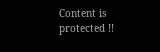Content is protected !!